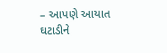– આપણે આયાત ઘટાડીને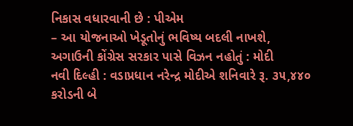નિકાસ વધારવાની છે : પીએમ
– આ યોજનાઓ ખેડૂતોનું ભવિષ્ય બદલી નાખશે, અગાઉની કોંગ્રેસ સરકાર પાસે વિઝન નહોતું : મોદી
નવી દિલ્હી : વડાપ્રધાન નરેન્દ્ર મોદીએ શનિવારે રૂ. ૩૫,૪૪૦ કરોડની બે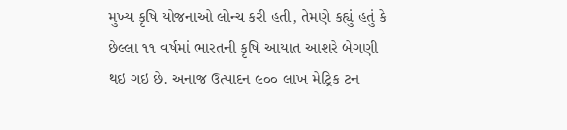મુખ્ય કૃષિ યોજનાઓ લોન્ચ કરી હતી, તેમણે કહ્યું હતું કે છેલ્લા ૧૧ વર્ષમાં ભારતની કૃષિ આયાત આશરે બેગણી થઇ ગઇ છે. અનાજ ઉત્પાદન ૯૦૦ લાખ મેટ્રિક ટન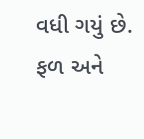વધી ગયું છે. ફળ અને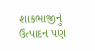શાકભાજીનું ઉત્પાદન પણ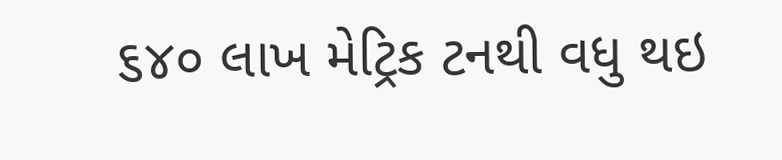૬૪૦ લાખ મેટ્રિક ટનથી વધુ થઇ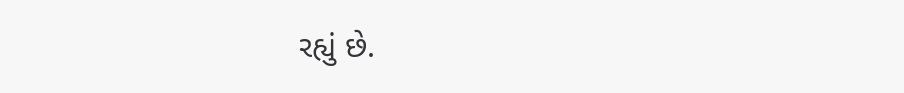રહ્યું છે.